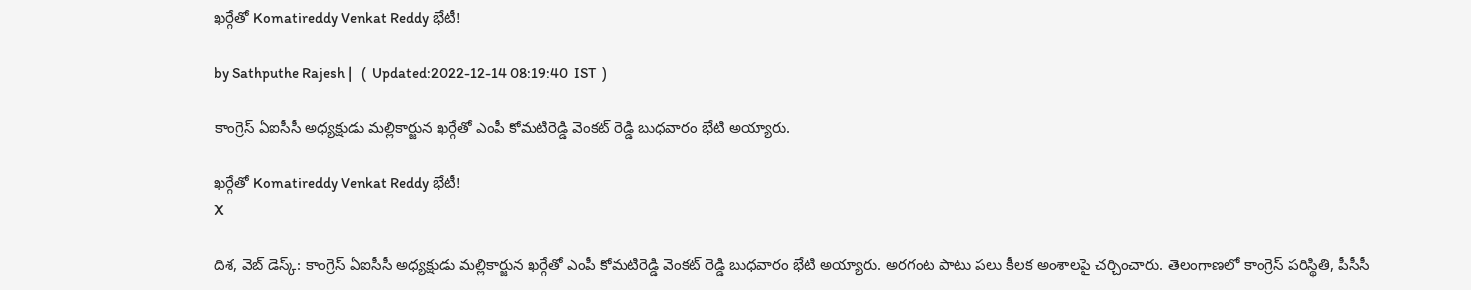ఖర్గేతో Komatireddy Venkat Reddy భేటీ!

by Sathputhe Rajesh |   (  Updated:2022-12-14 08:19:40  IST  )

కాంగ్రెస్ ఏఐసీసీ అధ్యక్షుడు మల్లికార్జున ఖర్గేతో ఎంపీ కోమటిరెడ్డి వెంకట్ రెడ్డి బుధవారం భేటి అయ్యారు.

ఖర్గేతో Komatireddy Venkat Reddy భేటీ!
X

దిశ, వెబ్ డెస్క్: కాంగ్రెస్ ఏఐసీసీ అధ్యక్షుడు మల్లికార్జున ఖర్గేతో ఎంపీ కోమటిరెడ్డి వెంకట్ రెడ్డి బుధవారం భేటి అయ్యారు. అరగంట పాటు పలు కీలక అంశాలపై చర్చించారు. తెలంగాణలో కాంగ్రెస్ పరిస్థితి, పీసీసీ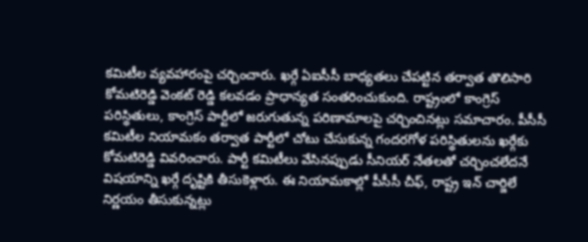కమిటీల వ్యవహారంపై చర్చించారు. ఖర్గే ఏఐసీసీ బాధ్యతలు చేపట్టిన తర్వాత తొలిసారి కోమటిరెడ్డి వెంకట్ రెడ్డి కలవడం ప్రాధాన్యత సంతరించుకుంది. రాష్ట్రంలో కాంగ్రెస్ పరిస్థితులు, కాంగ్రెస్ పార్టీలో జరుగుతున్న పరిణామాలపై చర్చించినట్లు సమాచారం. పీసీసీ కమిటీల నియామకం తర్వాత పార్టీలో చోటు చేసుకున్న గందరగోళ పరిస్థితులను ఖర్గేకు కోమటిరెడ్డి వివరించారు. పార్టీ కమిటీలు వేసినప్పుడు సీనియర్ నేతలతో చర్చించలేదనే విషయాన్ని ఖర్గే దృష్టికి తీసుకెళ్లారు. ఈ నియామకాల్లో పీసీసీ చీఫ్, రాష్ట్ర ఇన్ చార్జిలే నిర్ణయం తీసుకున్నట్లు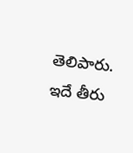తెలిపారు. ఇదే తీరు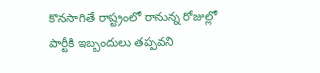కొనసాగితే రాష్ట్రంలో రానున్న రోజుల్లో పార్టీకి ఇబ్బందులు తప్పవని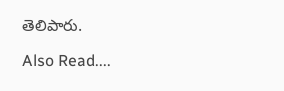తెలిపారు.

Also Read....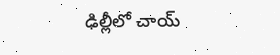ఢిల్లీలో చాయ్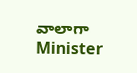వాలాగా Minister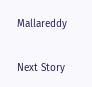Mallareddy

Next Story